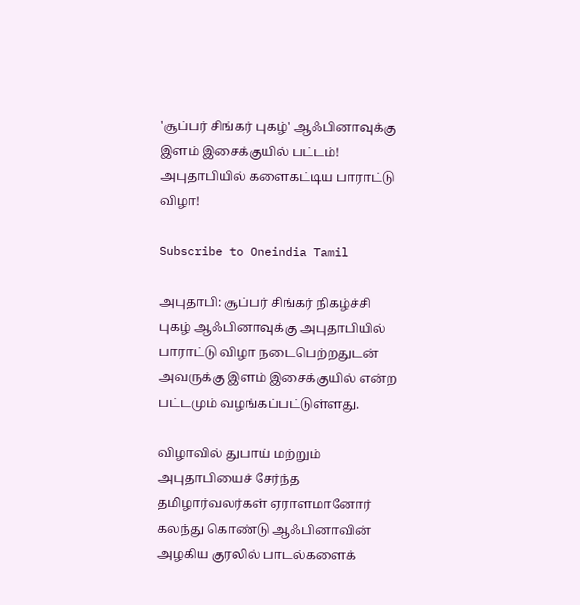'சூப்பர் சிங்கர் புகழ்' ஆஃபினாவுக்கு இளம் இசைக்குயில் பட்டம்! அபுதாபியில் களைகட்டிய பாராட்டு விழா!

Subscribe to Oneindia Tamil

அபுதாபி: சூப்பர் சிங்கர் நிகழ்ச்சி புகழ் ஆஃபினாவுக்கு அபுதாபியில் பாராட்டு விழா நடைபெற்றதுடன் அவருக்கு இளம் இசைக்குயில் என்ற பட்டமும் வழங்கப்பட்டுள்ளது.

விழாவில் துபாய் மற்றும் அபுதாபியைச் சேர்ந்த தமிழார்வலர்கள் ஏராளமானோர் கலந்து கொண்டு ஆஃபினாவின் அழகிய குரலில்‌ பாடல்களைக்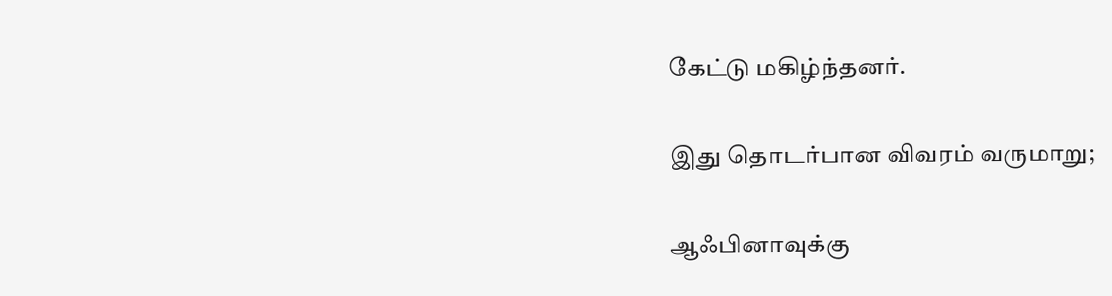கேட்டு மகிழ்ந்தனர்.

இது தொடர்பான விவரம் வருமாறு;

ஆஃபினாவுக்கு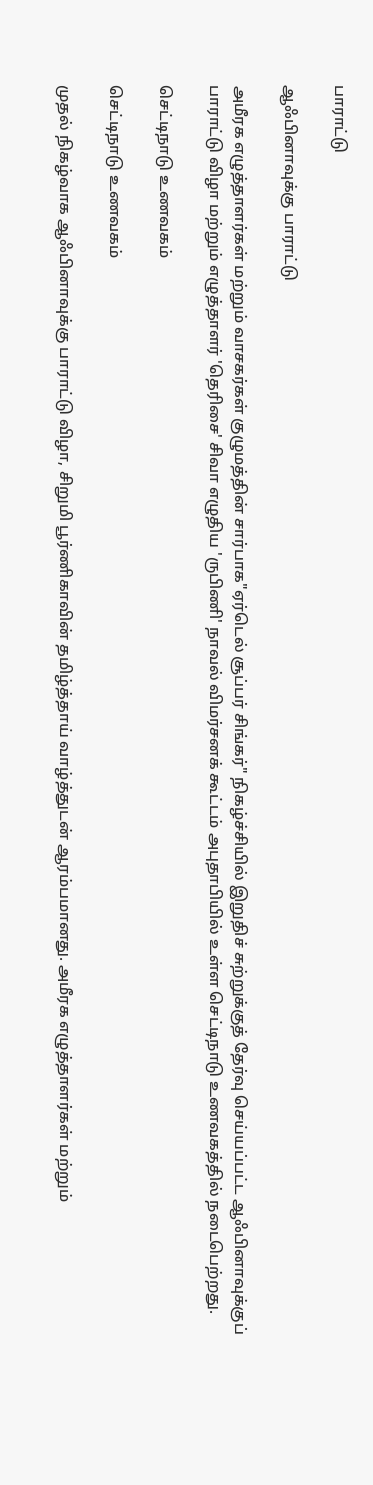பாராட்டு

ஆஃபினாவுக்கு பாராட்டு

அமீரக எழுத்தாளர்கள் மற்றும் வாசகர்கள் குழுமத்தின் சார்பாக"ஏர்டெல் சூப்பர் சிங்கர்" நிகழ்ச்சியில் இறுதிச் சுற்றுக்குத் தேர்வு செய்யப்பட்ட ஆஃபினாவுக்குப் பாராட்டு விழா மற்றும் எழுத்தாளர் 'தெரிசை' சிவா எழுதிய 'ருபிணி' நாவல் விமர்சனக் கூட்டம் அபுதாபியில் உள்ள செட்டிநாடு உணவகத்தில் நடைபெற்றது.

செட்டிநாடு உணவகம்

செட்டிநாடு உணவகம்

முதல் நிகழ்வாக ஆஃபினாவுக்கு பாராட்டு விழா, சிறுமி பூர்ணிகாவின் தமிழ்த்தாய் வாழ்த்துடன் ஆரம்பமானது. அமீரக எழுத்தாளர்கள் மற்றும்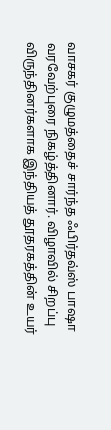வாசகர் குழுமத்தைச் சார்ந்த ஃபிர்தவ்ஸ் பாஷா வரவேற்புரை நிகழ்த்தினார். விழாவில் சிறப்பு விருந்தினர்களாக இந்தியத் தூதரகத்தின் உயர்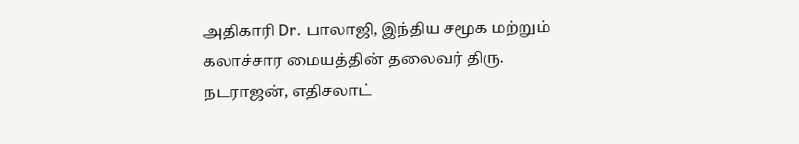அதிகாரி Dr. பாலாஜி, இந்திய சமூக மற்றும் கலாச்சார மையத்தின் தலைவர் திரு. நடராஜன், எதிசலாட்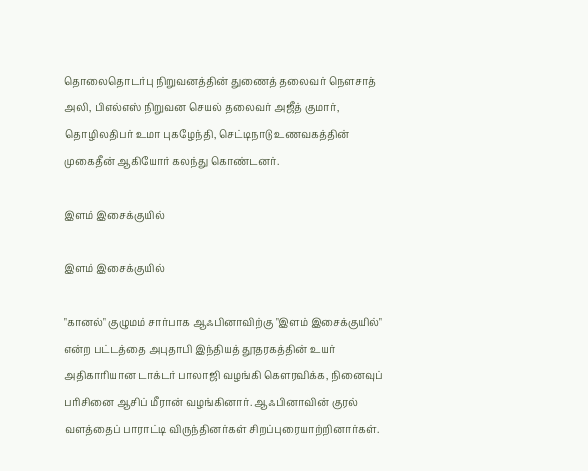தொலைதொடர்பு நிறுவனத்தின் துணைத் தலைவர் நெளசாத் அலி, பிஎல்எஸ் நிறுவன செயல் தலைவர் அஜீத் குமார், தொழிலதிபர் உமா புகழேந்தி, செட்டிநாடு உணவகத்தின் முகைதீன் ஆகியோர் கலந்து கொண்டனர்.

இளம் இசைக்குயில்

இளம் இசைக்குயில்

"கானல்" குழுமம் சார்பாக ஆஃபினாவிற்கு "இளம் இசைக்குயில்" என்ற பட்டத்தை அபுதாபி இந்தியத் தூதரகத்தின் உயர் அதிகாரியான டாக்டர் பாலாஜி வழங்கி கௌரவிக்க, நினைவுப் பரிசினை ஆசிப் மீரான் வழங்கினார். ஆஃபினாவின் குரல் வளத்தைப் பாராட்டி விருந்தினர்கள் சிறப்புரையாற்றினார்கள்.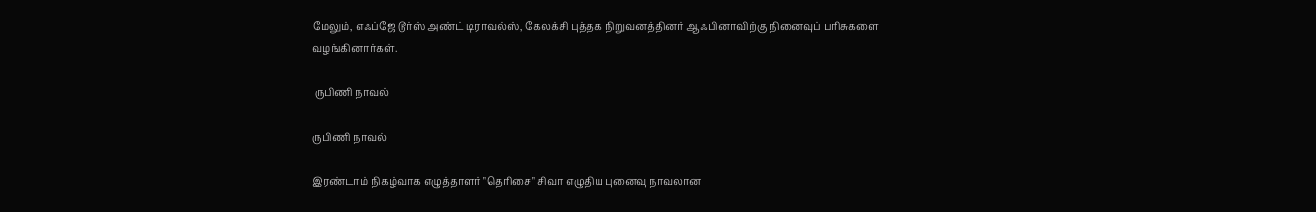மேலும், எஃப்ஜே டூர்ஸ் அண்ட் டிராவல்ஸ், கேலக்சி புத்தக நிறுவனத்தினர் ஆஃபினாவிற்கு நினைவுப் பரிசுகளை வழங்கினார்கள்.

 ருபிணி நாவல்

ருபிணி நாவல்

இரண்டாம் நிகழ்வாக எழுத்தாளர் "தெரிசை" சிவா எழுதிய புனைவு நாவலான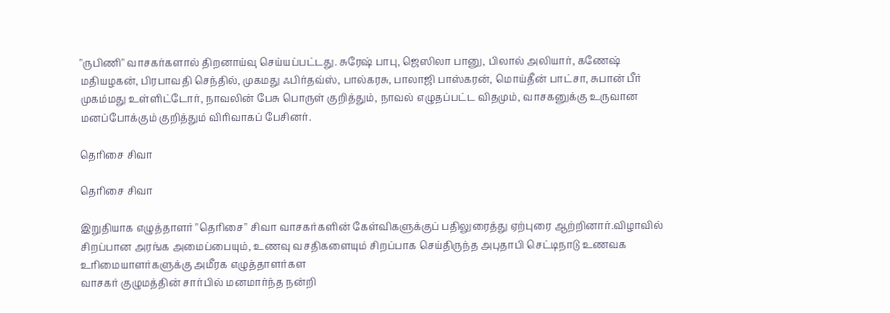"ருபிணி" வாசகர்களால் திறனாய்வு செய்யப்பட்டது. சுரேஷ் பாபு, ஜெஸிலா பானு, பிலால் அலியார், கணேஷ் மதியழகன், பிரபாவதி செந்தில், முகமது ஃபிர்தவ்ஸ், பால்கரசு, பாலாஜி பாஸ்கரன், மொய்தீன் பாட்சா, சுபான் பீர் முகம்மது உள்ளிட்டோர், நாவலின் பேசு பொருள் குறித்தும், நாவல் எழுதப்பட்ட விதமும், வாசகனுக்கு உருவான மனப்போக்கும் குறித்தும் விரிவாகப் பேசினர்.

தெரிசை சிவா

தெரிசை சிவா

இறுதியாக எழுத்தாளர் "தெரிசை" சிவா வாசகர்களின் கேள்விகளுக்குப் பதிலுரைத்து ஏற்புரை ஆற்றினார்.விழாவில் சிறப்பான அரங்க அமைப்பையும், உணவு வசதிகளையும் சிறப்பாக செய்திருந்த அபுதாபி செட்டிநாடு உணவக உரிமையாளர்களுக்கு அமீரக எழுத்தாளர்கள
வாசகர் குழுமத்தின் சார்பில் மனமார்ந்த நன்றி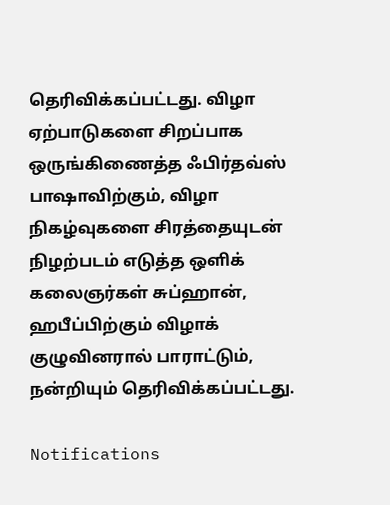தெரிவிக்கப்பட்டது. விழா ஏற்பாடுகளை சிறப்பாக ஒருங்கிணைத்த ஃபிர்தவ்ஸ் பாஷாவிற்கும், விழா நிகழ்வுகளை சிரத்தையுடன் நிழற்படம் எடுத்த ஒளிக் கலைஞர்கள் சுப்ஹான், ஹபீப்பிற்கும் விழாக் குழுவினரால் பாராட்டும், நன்றியும் தெரிவிக்கப்பட்டது.

Notifications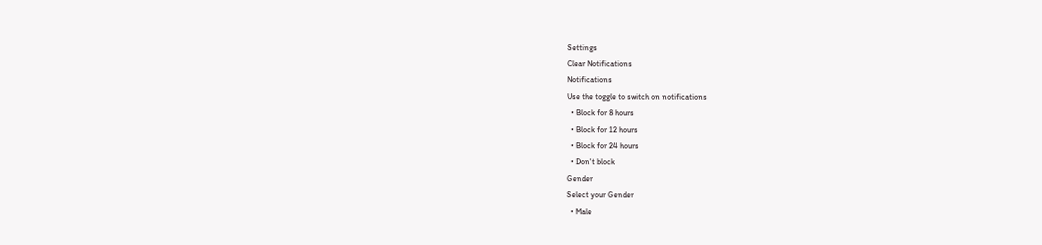Settings
Clear Notifications
Notifications
Use the toggle to switch on notifications
  • Block for 8 hours
  • Block for 12 hours
  • Block for 24 hours
  • Don't block
Gender
Select your Gender
  • Male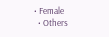• Female
  • Others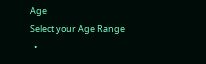Age
Select your Age Range
  •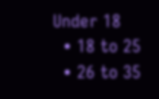Under 18
  • 18 to 25
  • 26 to 35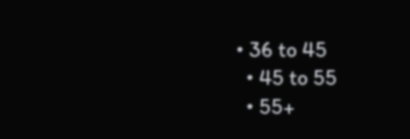• 36 to 45
  • 45 to 55
  • 55+